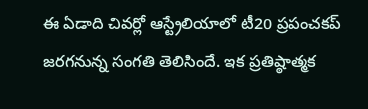ఈ ఏడాది చివర్లో ఆస్ట్రేలియాలో టీ20 ప్రపంచకప్ జరగనున్న సంగతి తెలిసిందే. ఇక ప్రతిష్ఠాత్మక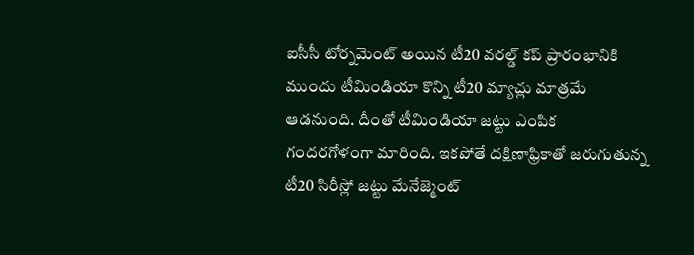ఐసీసీ టోర్నమెంట్ అయిన టీ20 వరల్డ్ కప్ ప్రారంభానికి ముందు టీమిండియా కొన్ని టీ20 మ్యాచ్లు మాత్రమే ఆడనుంది. దీంతో టీమిండియా జట్టు ఎంపిక గందరగోళంగా మారింది. ఇకపోతే దక్షిణాఫ్రికాతో జరుగుతున్న టీ20 సిరీస్లో జట్టు మేనేజ్మెంట్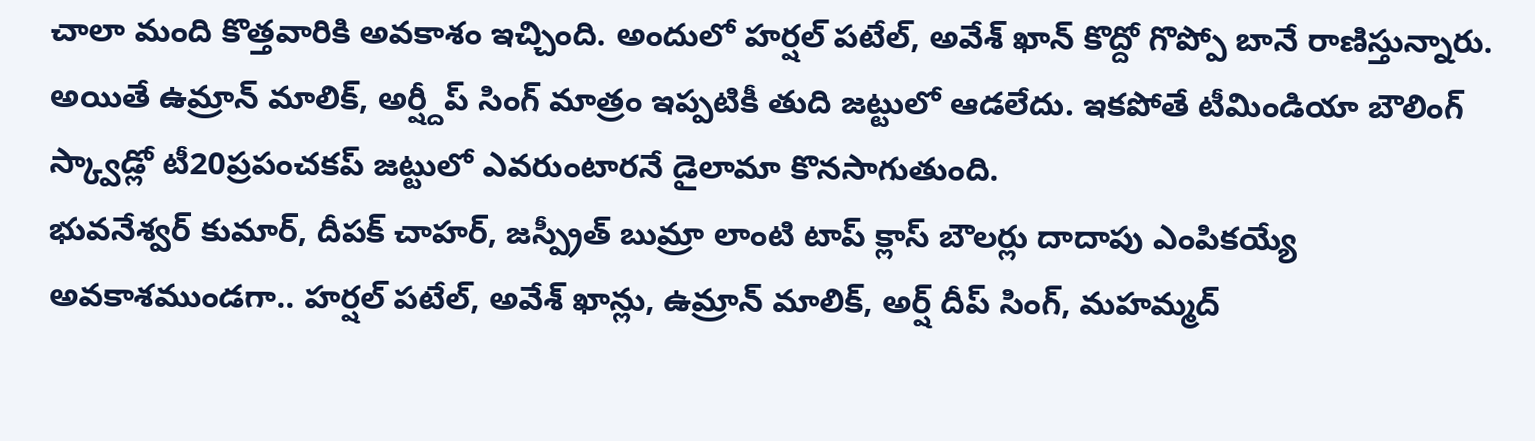చాలా మంది కొత్తవారికి అవకాశం ఇచ్చింది. అందులో హర్షల్ పటేల్, అవేశ్ ఖాన్ కొద్దో గొప్పో బానే రాణిస్తున్నారు. అయితే ఉమ్రాన్ మాలిక్, అర్ష్దీప్ సింగ్ మాత్రం ఇప్పటికీ తుది జట్టులో ఆడలేదు. ఇకపోతే టీమిండియా బౌలింగ్ స్క్వాడ్లో టీ20ప్రపంచకప్ జట్టులో ఎవరుంటారనే డైలామా కొనసాగుతుంది.
భువనేశ్వర్ కుమార్, దీపక్ చాహర్, జస్ప్రీత్ బుమ్రా లాంటి టాప్ క్లాస్ బౌలర్లు దాదాపు ఎంపికయ్యే అవకాశముండగా.. హర్షల్ పటేల్, అవేశ్ ఖాన్లు, ఉమ్రాన్ మాలిక్, అర్ష్ దీప్ సింగ్, మహమ్మద్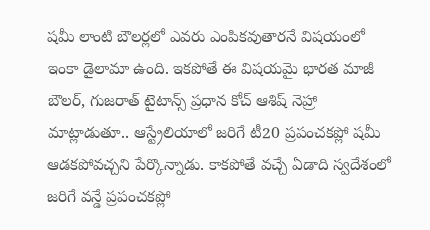షమీ లాంటి బౌలర్లలో ఎవరు ఎంపికవుతారనే విషయంలో ఇంకా డైలామా ఉంది. ఇకపోతే ఈ విషయమై భారత మాజీ బౌలర్, గుజరాత్ టైటాన్స్ ప్రధాన కోచ్ ఆశిష్ నెహ్రా మాట్లాడుతూ.. ఆస్ట్రేలియాలో జరిగే టీ20 ప్రపంచకప్లో షమీ ఆడకపోవచ్చని పేర్కొన్నాడు. కాకపోతే వచ్చే ఏడాది స్వదేశంలో జరిగే వన్డే ప్రపంచకప్లో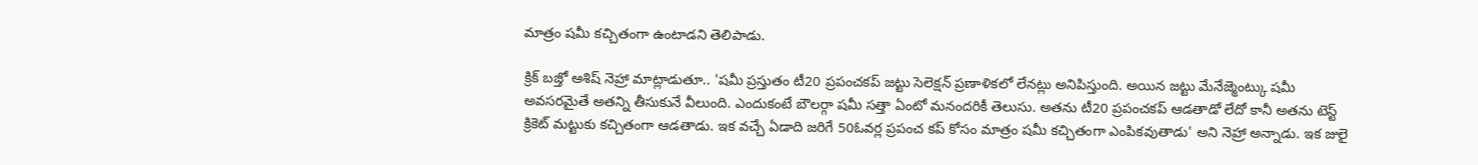మాత్రం షమీ కచ్చితంగా ఉంటాడని తెలిపాడు.

క్రిక్ బజ్తో ఆశిష్ నెహ్రా మాట్లాడుతూ.. 'షమీ ప్రస్తుతం టీ20 ప్రపంచకప్ జట్టు సెలెక్షన్ ప్రణాళికలో లేనట్లు అనిపిస్తుంది. అయిన జట్టు మేనేజ్మెంట్కు షమీ అవసరమైతే అతన్ని తీసుకునే వీలుంది. ఎందుకంటే బౌలర్గా షమీ సత్తా ఏంటో మనందరికీ తెలుసు. అతను టీ20 ప్రపంచకప్ ఆడతాడో లేదో కానీ అతను టెస్ట్ క్రికెట్ మట్టుకు కచ్చితంగా ఆడతాడు. ఇక వచ్చే ఏడాది జరిగే 50ఓవర్ల ప్రపంచ కప్ కోసం మాత్రం షమీ కచ్చితంగా ఎంపికవుతాడు' అని నెహ్రా అన్నాడు. ఇక జులై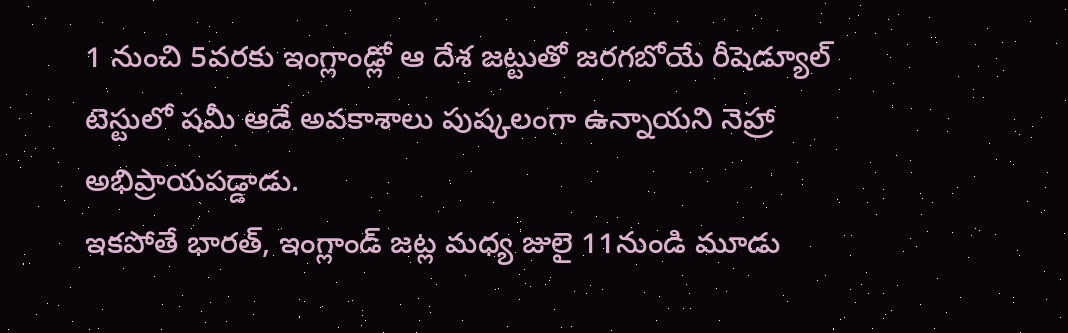1 నుంచి 5వరకు ఇంగ్లాండ్లో ఆ దేశ జట్టుతో జరగబోయే రీషెడ్యూల్ టెస్టులో షమీ ఆడే అవకాశాలు పుష్కలంగా ఉన్నాయని నెహ్రా అభిప్రాయపడ్డాడు.
ఇకపోతే భారత్, ఇంగ్లాండ్ జట్ల మధ్య జులై 11నుండి మూడు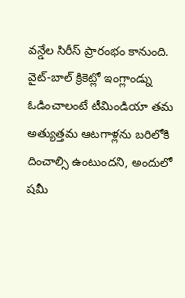వన్డేల సిరీస్ ప్రారంభం కానుంది. వైట్-బాల్ క్రికెట్లో ఇంగ్లాండ్ను ఓడించాలంటే టీమిండియా తమ అత్యుత్తమ ఆటగాళ్లను బరిలోకి దించాల్సి ఉంటుందని, అందులో షమీ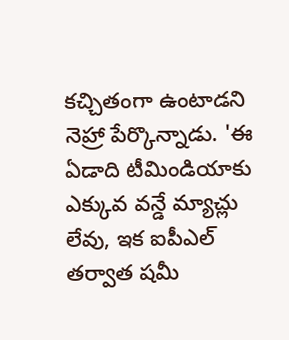కచ్చితంగా ఉంటాడని నెహ్రా పేర్కొన్నాడు. 'ఈ ఏడాది టీమిండియాకు ఎక్కువ వన్డే మ్యాచ్లు లేవు, ఇక ఐపీఎల్ తర్వాత షమీ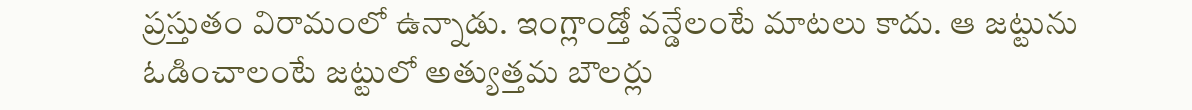ప్రస్తుతం విరామంలో ఉన్నాడు. ఇంగ్లాండ్తో వన్డేలంటే మాటలు కాదు. ఆ జట్టును ఓడించాలంటే జట్టులో అత్యుత్తమ బౌలర్లు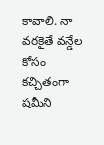కావాలి. నా వరకైతే వన్డేల కోసం కచ్చితంగా షమీని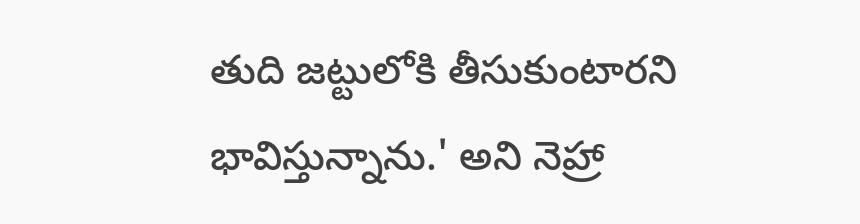తుది జట్టులోకి తీసుకుంటారని భావిస్తున్నాను.' అని నెహ్రా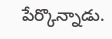పేర్కొన్నాడు.